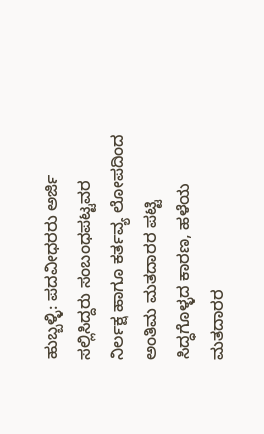ಹುಬ್ಬಳ್ಳಿ: ಪದವೀಧರರು ಅರ್ಜಿ ಸಲ್ಲಿಸಿದ್ದರು ಸಂಬಂಧಪಟ್ಟವರ ನಿರ್ಲಕ್ಷ ಹಾಗೂ ಕರ್ತವ್ಯ ಲೋಪದಿಂದ ಅಂತಿಮ ಮತದಾರರ ಪಟ್ಟಿ ಸಿದ್ಧಗೊಳ್ಳದ ಕಾರಣ, ಹಳೆಯ ಮತದಾರರ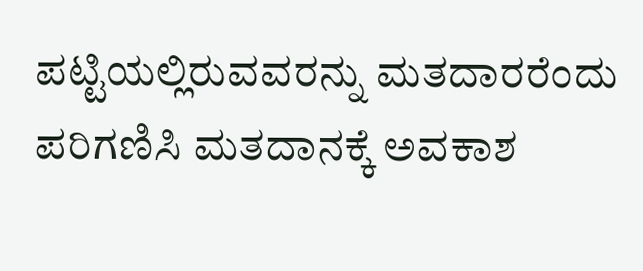ಪಟ್ಟಿಯಲ್ಲಿರುವವರನ್ನು ಮತದಾರರೆಂದು ಪರಿಗಣಿಸಿ ಮತದಾನಕ್ಕೆ ಅವಕಾಶ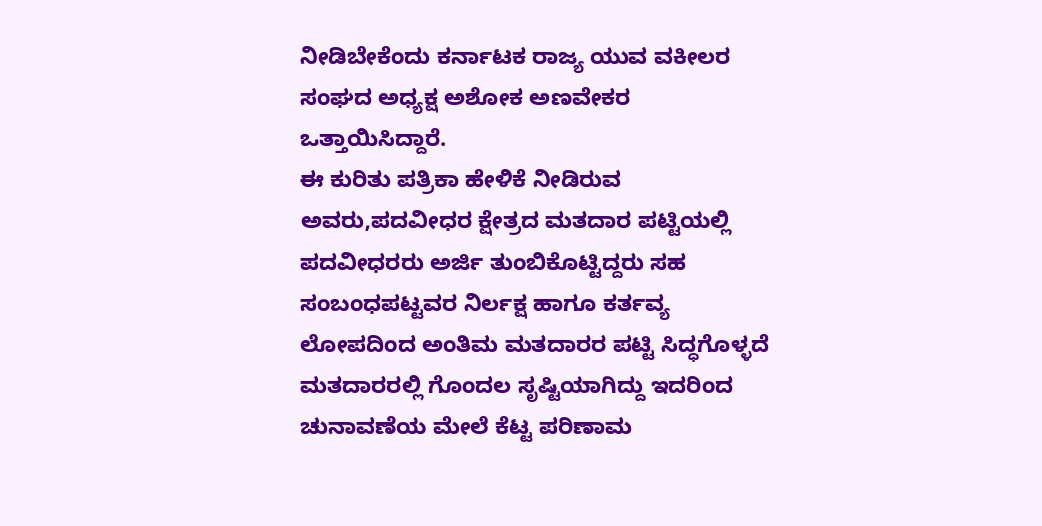ನೀಡಿಬೇಕೆಂದು ಕರ್ನಾಟಕ ರಾಜ್ಯ ಯುವ ವಕೀಲರ ಸಂಘದ ಅಧ್ಯಕ್ಷ ಅಶೋಕ ಅಣವೇಕರ ಒತ್ತಾಯಿಸಿದ್ದಾರೆ.
ಈ ಕುರಿತು ಪತ್ರಿಕಾ ಹೇಳಿಕೆ ನೀಡಿರುವ ಅವರು,ಪದವೀಧರ ಕ್ಷೇತ್ರದ ಮತದಾರ ಪಟ್ಟಿಯಲ್ಲಿ ಪದವೀಧರರು ಅರ್ಜಿ ತುಂಬಿಕೊಟ್ಟಿದ್ದರು ಸಹ ಸಂಬಂಧಪಟ್ಟವರ ನಿರ್ಲಕ್ಷ ಹಾಗೂ ಕರ್ತವ್ಯ ಲೋಪದಿಂದ ಅಂತಿಮ ಮತದಾರರ ಪಟ್ಟಿ ಸಿದ್ಧಗೊಳ್ಳದೆ ಮತದಾರರಲ್ಲಿ ಗೊಂದಲ ಸೃಷ್ಟಿಯಾಗಿದ್ದು ಇದರಿಂದ ಚುನಾವಣೆಯ ಮೇಲೆ ಕೆಟ್ಟ ಪರಿಣಾಮ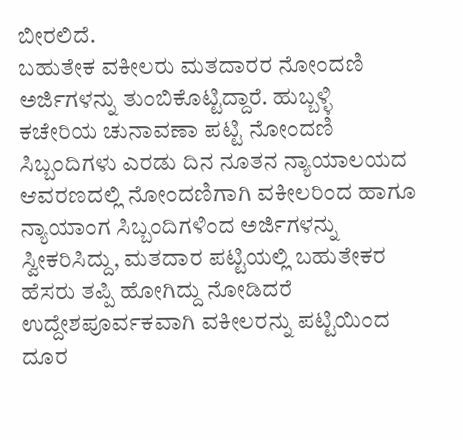ಬೀರಲಿದೆ.
ಬಹುತೇಕ ವಕೀಲರು ಮತದಾರರ ನೋಂದಣಿ ಅರ್ಜಿಗಳನ್ನು ತುಂಬಿಕೊಟ್ಟಿದ್ದಾರೆ. ಹುಬ್ಬಳ್ಳಿ ಕಚೇರಿಯ ಚುನಾವಣಾ ಪಟ್ಟಿ ನೋಂದಣಿ ಸಿಬ್ಬಂದಿಗಳು ಎರಡು ದಿನ ನೂತನ ನ್ಯಾಯಾಲಯದ ಆವರಣದಲ್ಲಿ ನೋಂದಣಿಗಾಗಿ ವಕೀಲರಿಂದ ಹಾಗೂ ನ್ಯಾಯಾಂಗ ಸಿಬ್ಬಂದಿಗಳಿಂದ ಅರ್ಜಿಗಳನ್ನು ಸ್ವೀಕರಿಸಿದ್ದು, ಮತದಾರ ಪಟ್ಟಿಯಲ್ಲಿ ಬಹುತೇಕರ ಹೆಸರು ತಪ್ಪಿ ಹೋಗಿದ್ದು ನೋಡಿದರೆ ಉದ್ದೇಶಪೂರ್ವಕವಾಗಿ ವಕೀಲರನ್ನು ಪಟ್ಟಿಯಿಂದ ದೂರ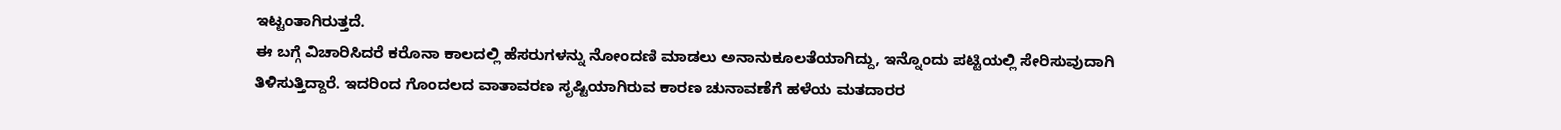ಇಟ್ಟಂತಾಗಿರುತ್ತದೆ.
ಈ ಬಗ್ಗೆ ವಿಚಾರಿಸಿದರೆ ಕರೊನಾ ಕಾಲದಲ್ಲಿ ಹೆಸರುಗಳನ್ನು ನೋಂದಣಿ ಮಾಡಲು ಅನಾನುಕೂಲತೆಯಾಗಿದ್ದು, ಇನ್ನೊಂದು ಪಟ್ಟಿಯಲ್ಲಿ ಸೇರಿಸುವುದಾಗಿ ತಿಳಿಸುತ್ತಿದ್ದಾರೆ. ಇದರಿಂದ ಗೊಂದಲದ ವಾತಾವರಣ ಸೃಷ್ಟಿಯಾಗಿರುವ ಕಾರಣ ಚುನಾವಣೆಗೆ ಹಳೆಯ ಮತದಾರರ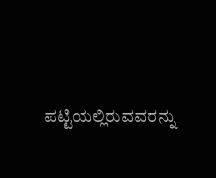ಪಟ್ಟಿಯಲ್ಲಿರುವವರನ್ನು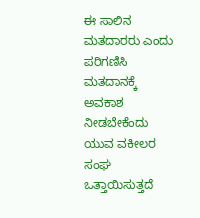ಈ ಸಾಲಿನ ಮತದಾರರು ಎಂದು ಪರಿಗಣಿಸಿ ಮತದಾನಕ್ಕೆ ಅವಕಾಶ ನೀಡಬೇಕೆಂದು ಯುವ ವಕೀಲರ ಸಂಘ ಒತ್ತಾಯಿಸುತ್ತದೆ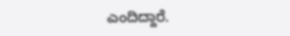ಎಂದಿದ್ದಾರೆ.